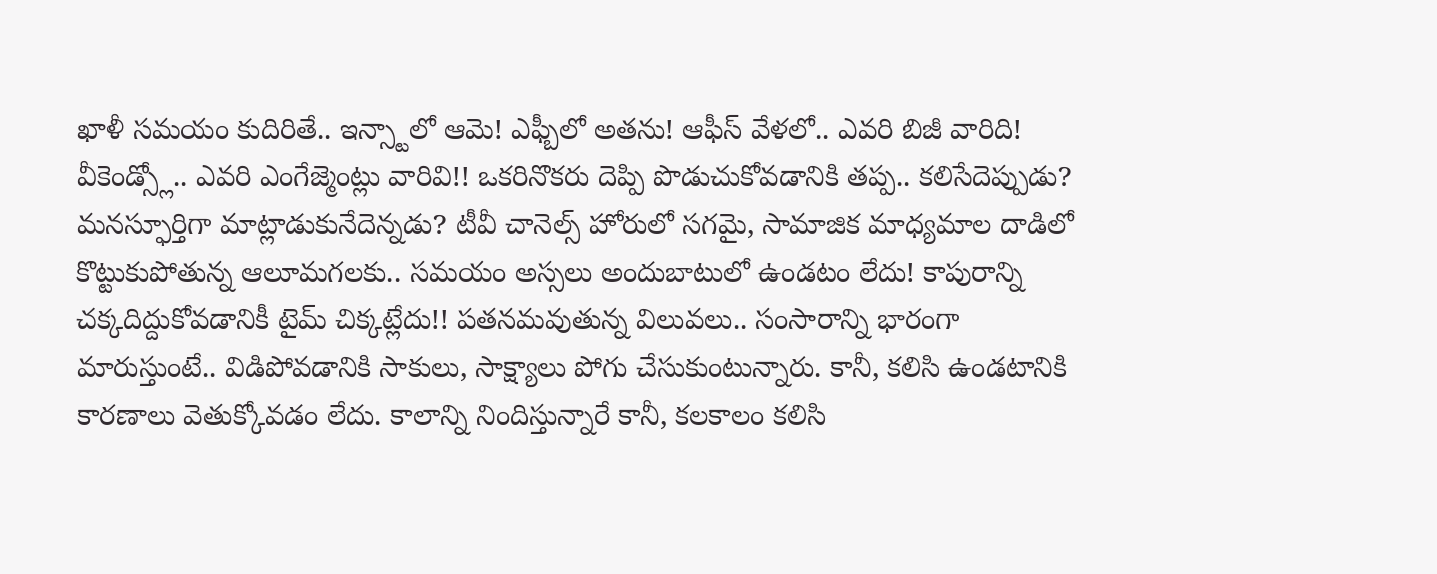ఖాళీ సమయం కుదిరితే.. ఇన్స్టాలో ఆమె! ఎఫ్బీలో అతను! ఆఫీస్ వేళలో.. ఎవరి బిజీ వారిది! వీకెండ్స్లో.. ఎవరి ఎంగేజ్మెంట్లు వారివి!! ఒకరినొకరు దెప్పి పొడుచుకోవడానికి తప్ప.. కలిసేదెప్పుడు? మనస్ఫూర్తిగా మాట్లాడుకునేదెన్నడు? టీవీ చానెల్స్ హోరులో సగమై, సామాజిక మాధ్యమాల దాడిలో కొట్టుకుపోతున్న ఆలూమగలకు.. సమయం అస్సలు అందుబాటులో ఉండటం లేదు! కాపురాన్ని చక్కదిద్దుకోవడానికీ టైమ్ చిక్కట్లేదు!! పతనమవుతున్న విలువలు.. సంసారాన్ని భారంగా మారుస్తుంటే.. విడిపోవడానికి సాకులు, సాక్ష్యాలు పోగు చేసుకుంటున్నారు. కానీ, కలిసి ఉండటానికి కారణాలు వెతుక్కోవడం లేదు. కాలాన్ని నిందిస్తున్నారే కానీ, కలకాలం కలిసి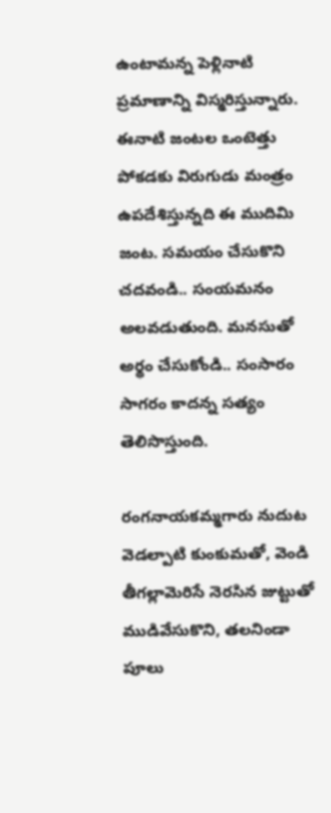ఉంటామన్న పెళ్లినాటి ప్రమాణాన్ని విస్మరిస్తున్నారు. ఈనాటి జంటల ఒంటెత్తు పోకడకు విరుగుడు మంత్రం ఉపదేశిస్తున్నది ఈ ముదిమి జంట. సమయం చేసుకొని చదవండి.. సంయమనం అలవడుతుంది. మనసుతో అర్థం చేసుకోండి.. సంసారం సాగరం కాదన్న సత్యం తెలిసొస్తుంది.

రంగనాయకమ్మగారు నుదుట వెడల్పాటి కుంకుమతో, వెండి తీగల్లామెరిసే నెరసిన జుట్టుతో ముడివేసుకొని, తలనిండా పూలు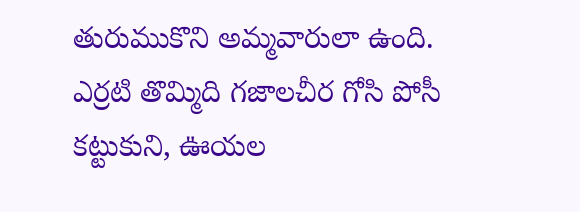తురుముకొని అమ్మవారులా ఉంది. ఎర్రటి తొమ్మిది గజాలచీర గోసి పోసీ కట్టుకుని, ఊయల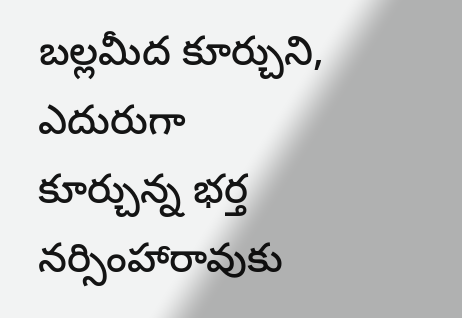బల్లమీద కూర్చుని, ఎదురుగా కూర్చున్న భర్త నర్సింహారావుకు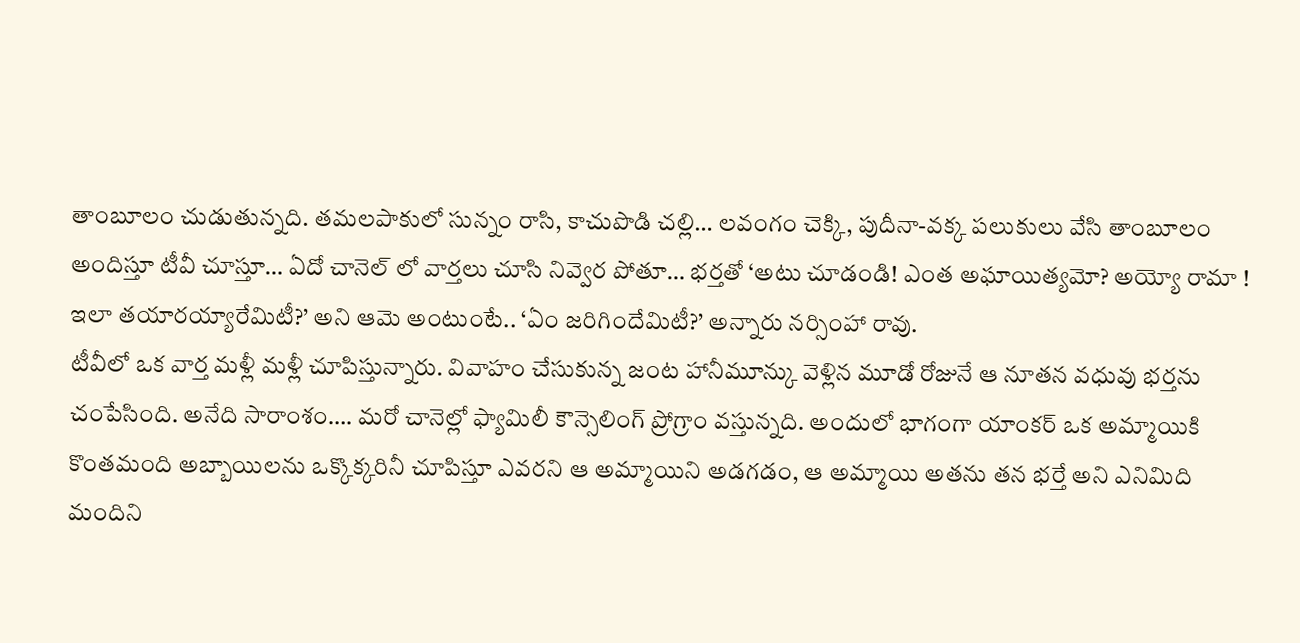తాంబూలం చుడుతున్నది. తమలపాకులో సున్నం రాసి, కాచుపొడి చల్లి… లవంగం చెక్కి, పుదీనా-వక్క పలుకులు వేసి తాంబూలం అందిస్తూ టీవీ చూస్తూ… ఏదో చానెల్ లో వార్తలు చూసి నివ్వెర పోతూ… భర్తతో ‘అటు చూడండి! ఎంత అఘాయిత్యమో? అయ్యో రామా ! ఇలా తయారయ్యారేమిటీ?’ అని ఆమె అంటుంటే.. ‘ఏం జరిగిందేమిటీ?’ అన్నారు నర్సింహా రావు.
టీవీలో ఒక వార్త మళ్లీ మళ్లీ చూపిస్తున్నారు. వివాహం చేసుకున్న జంట హానీమూన్కు వెళ్లిన మూడో రోజునే ఆ నూతన వధువు భర్తను చంపేసింది. అనేది సారాంశం…. మరో చానెల్లో ఫ్యామిలీ కౌన్సెలింగ్ ప్రోగ్రాం వస్తున్నది. అందులో భాగంగా యాంకర్ ఒక అమ్మాయికి కొంతమంది అబ్బాయిలను ఒక్కొక్కరినీ చూపిస్తూ ఎవరని ఆ అమ్మాయిని అడగడం, ఆ అమ్మాయి అతను తన భర్తే అని ఎనిమిది మందిని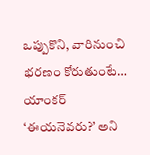ఒప్పుకొని, వారినుంచి భరణం కోరుతుంటే… యాంకర్ ‘ఈయనెవరు?’ అని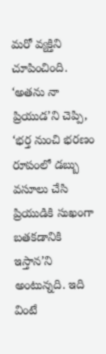మరో వ్యక్తిని చూపించింది. ‘అతను నా ప్రియుడ’ని చెప్పి, ‘భర్త నుంచి భరణం రూపంలో డబ్బు వసూలు చేసి ప్రియుడికి సుఖంగా బతకడానికి ఇస్తాన’ని అంటున్నది. ఇది వింటే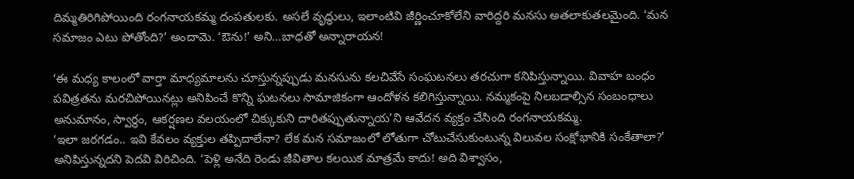దిమ్మతిరిగిపోయింది రంగనాయకమ్మ దంపతులకు. అసలే వృద్ధులు, ఇలాంటివి జీర్ణించూకోలేని వారిద్దరి మనసు అతలాకుతలమైంది. ‘మన సమాజం ఎటు పోతోంది?’ అందామె. ‘ఔను!’ అని…బాధతో అన్నారాయన!

‘ఈ మధ్య కాలంలో వార్తా మాధ్యమాలను చూస్తున్నప్పుడు మనసును కలచివేసే సంఘటనలు తరచుగా కనిపిస్తున్నాయి. వివాహ బంధం పవిత్రతను మరచిపోయినట్లు అనిపించే కొన్ని ఘటనలు సామాజికంగా ఆందోళన కలిగిస్తున్నాయి. నమ్మకంపై నిలబడాల్సిన సంబంధాలు అనుమానం, స్వార్థం, ఆకర్షణల వలయంలో చిక్కుకుని దారితప్పుతున్నాయ’ని ఆవేదన వ్యక్తం చేసింది రంగనాయకమ్మ.
‘ఇలా జరగడం.. ఇవి కేవలం వ్యక్తుల తప్పిదాలేనా? లేక మన సమాజంలో లోతుగా చోటుచేసుకుంటున్న విలువల సంక్షోభానికి సంకేతాలా?’ అనిపిస్తున్నదని పెదవి విరిచింది. ‘పెళ్లి అనేది రెండు జీవితాల కలయిక మాత్రమే కాదు! అది విశ్వాసం,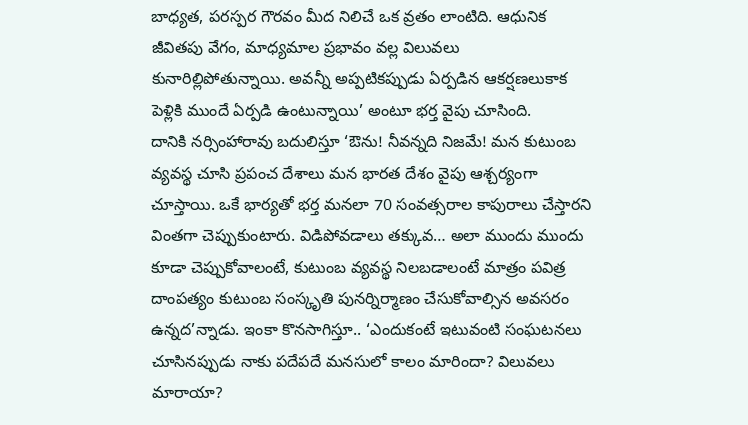బాధ్యత, పరస్పర గౌరవం మీద నిలిచే ఒక వ్రతం లాంటిది. ఆధునిక జీవితపు వేగం, మాధ్యమాల ప్రభావం వల్ల విలువలు కునారిల్లిపోతున్నాయి. అవన్నీ అప్పటికప్పుడు ఏర్పడిన ఆకర్షణలుకాక పెళ్లికి ముందే ఏర్పడి ఉంటున్నాయి’ అంటూ భర్త వైపు చూసింది.
దానికి నర్సింహారావు బదులిస్తూ ‘ఔను! నీవన్నది నిజమే! మన కుటుంబ వ్యవస్థ చూసి ప్రపంచ దేశాలు మన భారత దేశం వైపు ఆశ్చర్యంగా చూస్తాయి. ఒకే భార్యతో భర్త మనలా 70 సంవత్సరాల కాపురాలు చేస్తారని వింతగా చెప్పుకుంటారు. విడిపోవడాలు తక్కువ… అలా ముందు ముందు కూడా చెప్పుకోవాలంటే, కుటుంబ వ్యవస్థ నిలబడాలంటే మాత్రం పవిత్ర దాంపత్యం కుటుంబ సంస్కృతి పునర్నిర్మాణం చేసుకోవాల్సిన అవసరం ఉన్నద’న్నాడు. ఇంకా కొనసాగిస్తూ.. ‘ఎందుకంటే ఇటువంటి సంఘటనలు చూసినప్పుడు నాకు పదేపదే మనసులో కాలం మారిందా? విలువలు మారాయా?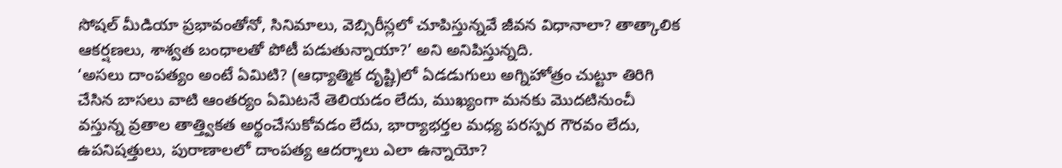సోషల్ మీడియా ప్రభావంతోనో, సినిమాలు, వెబ్సిరీస్లలో చూపిస్తున్నవే జీవన విధానాలా? తాత్కాలిక ఆకర్షణలు, శాశ్వత బంధాలతో పోటీ పడుతున్నాయా?’ అని అనిపిస్తున్నది.
‘అసలు దాంపత్యం అంటే ఏమిటి? (ఆధ్యాత్మిక దృష్టి)లో ఏడడుగులు అగ్నిహోత్రం చుట్టూ తిరిగి చేసిన బాసలు వాటి ఆంతర్యం ఏమిటనే తెలియడం లేదు, ముఖ్యంగా మనకు మొదటినుంచీ వస్తున్న వ్రతాల తాత్త్వికత అర్థంచేసుకోవడం లేదు, భార్యాభర్తల మధ్య పరస్పర గౌరవం లేదు, ఉపనిషత్తులు, పురాణాలలో దాంపత్య ఆదర్శాలు ఎలా ఉన్నాయో?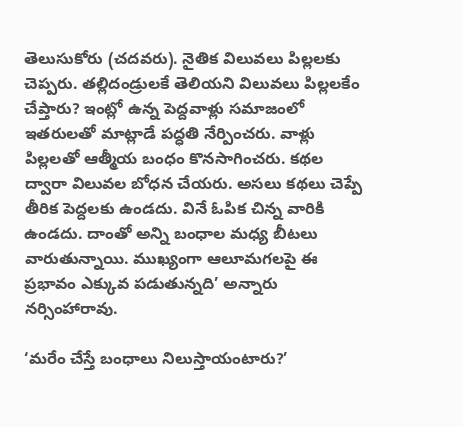తెలుసుకోరు (చదవరు). నైతిక విలువలు పిల్లలకు చెప్పరు. తల్లిదండ్రులకే తెలియని విలువలు పిల్లలకేం చేప్తారు? ఇంట్లో ఉన్న పెద్దవాళ్లు సమాజంలో ఇతరులతో మాట్లాడే పద్ధతి నేర్పించరు. వాళ్లు పిల్లలతో ఆత్మీయ బంధం కొనసాగించరు. కథల ద్వారా విలువల బోధన చేయరు. అసలు కథలు చెప్పే తీరిక పెద్దలకు ఉండదు. వినే ఓపిక చిన్న వారికి ఉండదు. దాంతో అన్ని బంధాల మధ్య బీటలు వారుతున్నాయి. ముఖ్యంగా ఆలూమగలపై ఈ ప్రభావం ఎక్కువ పడుతున్నది’ అన్నారు నర్సింహారావు.

‘మరేం చేస్తే బంధాలు నిలుస్తాయంటారు?’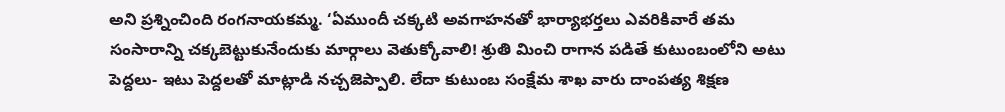అని ప్రశ్నించింది రంగనాయకమ్మ. ‘ఏముందీ చక్కటి అవగాహనతో భార్యాభర్తలు ఎవరికివారే తమ సంసారాన్ని చక్కబెట్టుకునేందుకు మార్గాలు వెతుక్కోవాలి! శ్రుతి మించి రాగాన పడితే కుటుంబంలోని అటు పెద్దలు- ఇటు పెద్దలతో మాట్లాడి నచ్చజెప్పాలి. లేదా కుటుంబ సంక్షేమ శాఖ వారు దాంపత్య శిక్షణ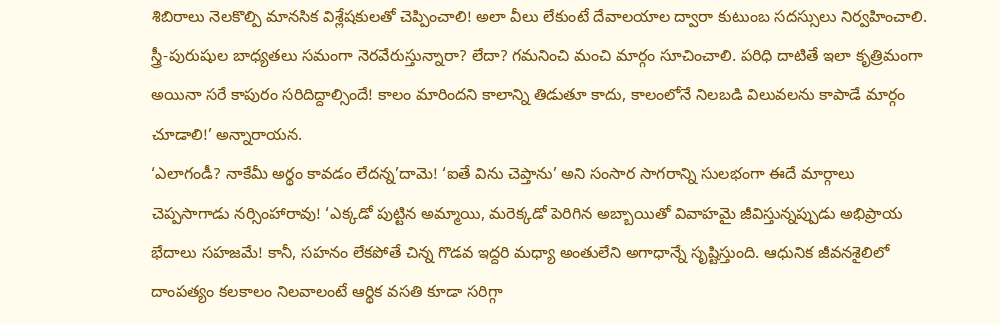శిబిరాలు నెలకొల్పి మానసిక విశ్లేషకులతో చెప్పించాలి! అలా వీలు లేకుంటే దేవాలయాల ద్వారా కుటుంబ సదస్సులు నిర్వహించాలి. స్త్రీ-పురుషుల బాధ్యతలు సమంగా నెరవేరుస్తున్నారా? లేదా? గమనించి మంచి మార్గం సూచించాలి. పరిధి దాటితే ఇలా కృత్రిమంగా అయినా సరే కాపురం సరిదిద్దాల్సిందే! కాలం మారిందని కాలాన్ని తిడుతూ కాదు, కాలంలోనే నిలబడి విలువలను కాపాడే మార్గం చూడాలి!’ అన్నారాయన.
‘ఎలాగండీ? నాకేమీ అర్థం కావడం లేదన్న’దామె! ‘ఐతే విను చెప్తాను’ అని సంసార సాగరాన్ని సులభంగా ఈదే మార్గాలు చెప్పసాగాడు నర్సింహారావు! ‘ఎక్కడో పుట్టిన అమ్మాయి, మరెక్కడో పెరిగిన అబ్బాయితో వివాహమై జీవిస్తున్నప్పుడు అభిప్రాయ భేదాలు సహజమే! కానీ, సహనం లేకపోతే చిన్న గొడవ ఇద్దరి మధ్యా అంతులేని అగాధాన్నే సృష్టిస్తుంది. ఆధునిక జీవనశైలిలో దాంపత్యం కలకాలం నిలవాలంటే ఆర్థిక వసతి కూడా సరిగ్గా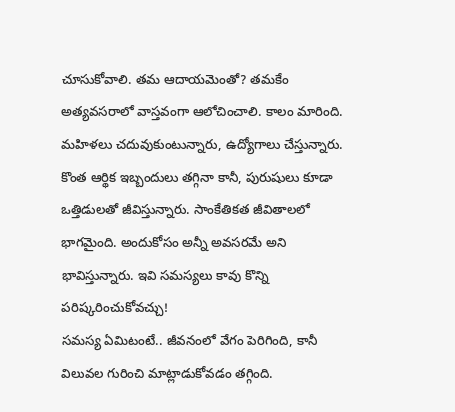చూసుకోవాలి. తమ ఆదాయమెంతో? తమకేం అత్యవసరాలో వాస్తవంగా ఆలోచించాలి. కాలం మారింది. మహిళలు చదువుకుంటున్నారు, ఉద్యోగాలు చేస్తున్నారు. కొంత ఆర్థిక ఇబ్బందులు తగ్గినా కానీ, పురుషులు కూడా ఒత్తిడులతో జీవిస్తున్నారు. సాంకేతికత జీవితాలలో భాగమైంది. అందుకోసం అన్నీ అవసరమే అని భావిస్తున్నారు. ఇవి సమస్యలు కావు కొన్ని పరిష్కరించుకోవచ్చు!
సమస్య ఏమిటంటే.. జీవనంలో వేగం పెరిగింది, కానీ విలువల గురించి మాట్లాడుకోవడం తగ్గింది.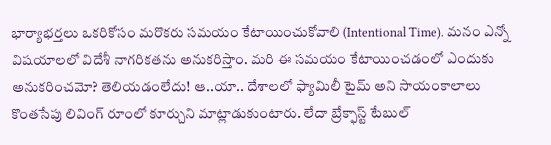భార్యాభర్తలు ఒకరికోసం మరొకరు సమయం కేటాయించుకోవాలి (Intentional Time). మనం ఎన్నో విషయాలలో విదేశీ నాగరికతను అనుకరిస్తాం. మరి ఈ సమయం కేటాయించడంలో ఎందుకు అనుకరించమో? తెలియడంలేదు! ఆ..యా.. దేశాలలో ఫ్యామిలీ టైమ్ అని సాయంకాలాలు కొంతసేపు లివింగ్ రూంలో కూర్చుని మాట్లాడుకుంటారు. లేదా బ్రేక్ఫాస్ట్ టేబుల్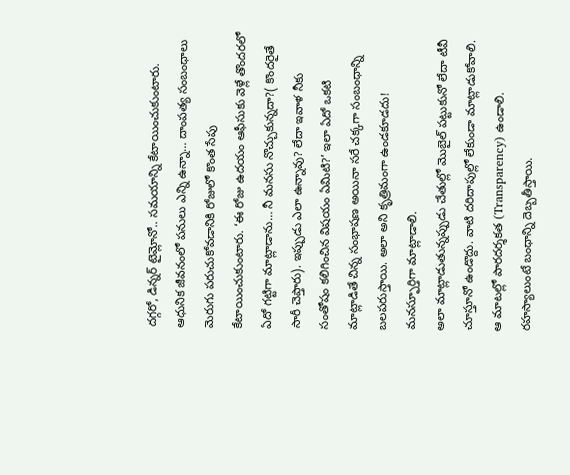దగ్గరో, డిన్నర్ టైమ్లోనో.. సమయాన్ని కేటాయించుకుంటారు. ఆధునిక జీవనంలో పనులు ఎన్ని ఉన్నా… దాంపత్య సంబంధాలు మెరుగు పరుచుకోవడానికి రోజులో కొంత సేపు కేటాయించుకుంటారు. ‘ఈ రోజు ఉదయం ఆఫీసుకు వెళ్లే తొందరలో ఏదో గట్టిగా మాట్లాడాను… నీ మనసు నొచ్చుకున్నదా?( కొందరైతే సారీ చెప్తారు). ఇప్పుడు ఎలా ఉన్నావు? లేదా ఇవాళ నీకు సంతోషం కలిగించిన విషయం ఏమిటి?’ ఇలా ఏదో ఒకటి మాట్లాడితే చిన్న సంభాషణ అయినా సరే చక్కగా సంబంధాన్ని బలపరుస్తాయి. అలా అని కృత్రిమంగా ఉండకూడదు! మనస్ఫూర్తిగా మాట్లాడాలి.
అలా మాట్లాడుతున్నప్పుడు చేతుల్లో మొబైల్ పట్టుకునో లేదా టీవీ చూస్తూనో ఉండొద్దు. వాటి దరిదాపుల్లో లేకుండా మాట్లాడుకోవాలి. ఆ మాటల్లో పారదర్శకత (Transparency) ఉండాలి. రహస్యాలుంటే బంధాన్ని దెబ్బతీస్తాయి.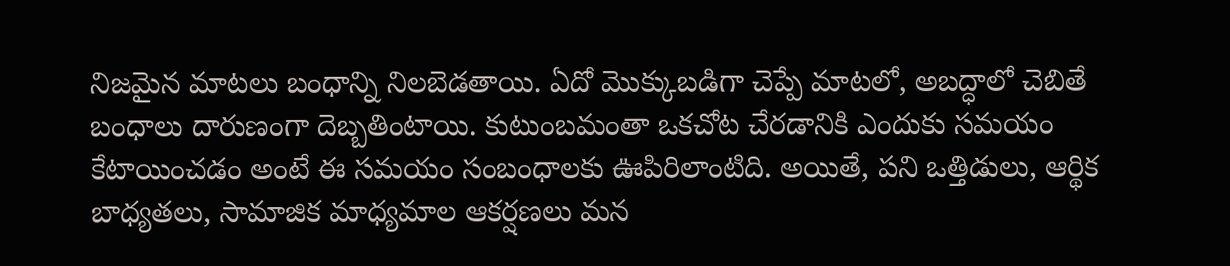నిజమైన మాటలు బంధాన్ని నిలబెడతాయి. ఏదో మొక్కుబడిగా చెప్పే మాటలో, అబద్ధాలో చెబితే బంధాలు దారుణంగా దెబ్బతింటాయి. కుటుంబమంతా ఒకచోట చేరడానికి ఎందుకు సమయం కేటాయించడం అంటే ఈ సమయం సంబంధాలకు ఊపిరిలాంటిది. అయితే, పని ఒత్తిడులు, ఆర్థిక బాధ్యతలు, సామాజిక మాధ్యమాల ఆకర్షణలు మన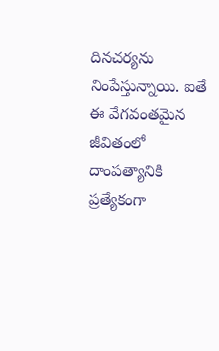దినచర్యను నింపేస్తున్నాయి. ఐతే ఈ వేగవంతమైన జీవితంలో దాంపత్యానికి ప్రత్యేకంగా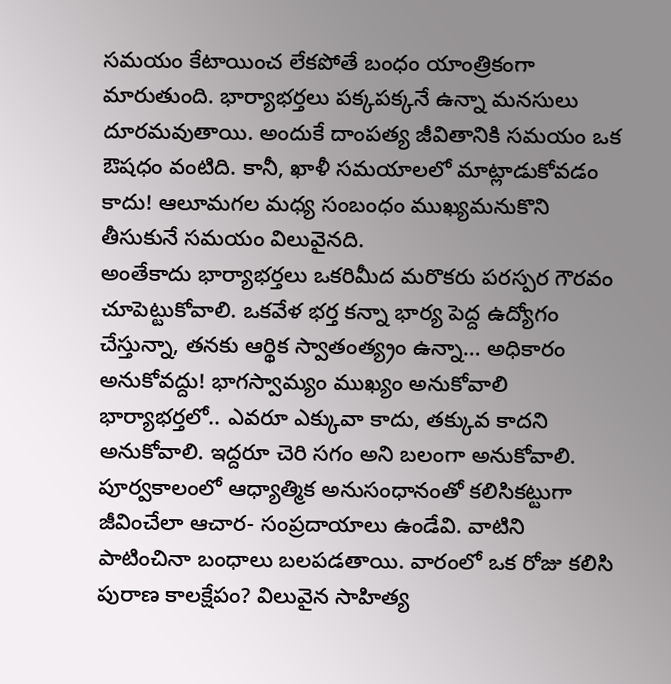సమయం కేటాయించ లేకపోతే బంధం యాంత్రికంగా మారుతుంది. భార్యాభర్తలు పక్కపక్కనే ఉన్నా మనసులు దూరమవుతాయి. అందుకే దాంపత్య జీవితానికి సమయం ఒక ఔషధం వంటిది. కానీ, ఖాళీ సమయాలలో మాట్లాడుకోవడం కాదు! ఆలూమగల మధ్య సంబంధం ముఖ్యమనుకొని తీసుకునే సమయం విలువైనది.
అంతేకాదు భార్యాభర్తలు ఒకరిమీద మరొకరు పరస్పర గౌరవం చూపెట్టుకోవాలి. ఒకవేళ భర్త కన్నా భార్య పెద్ద ఉద్యోగం చేస్తున్నా, తనకు ఆర్థిక స్వాతంత్య్రం ఉన్నా… అధికారం అనుకోవద్దు! భాగస్వామ్యం ముఖ్యం అనుకోవాలి భార్యాభర్తలో.. ఎవరూ ఎక్కువా కాదు, తక్కువ కాదని అనుకోవాలి. ఇద్దరూ చెరి సగం అని బలంగా అనుకోవాలి.
పూర్వకాలంలో ఆధ్యాత్మిక అనుసంధానంతో కలిసికట్టుగా జీవించేలా ఆచార- సంప్రదాయాలు ఉండేవి. వాటిని పాటించినా బంధాలు బలపడతాయి. వారంలో ఒక రోజు కలిసి పురాణ కాలక్షేపం? విలువైన సాహిత్య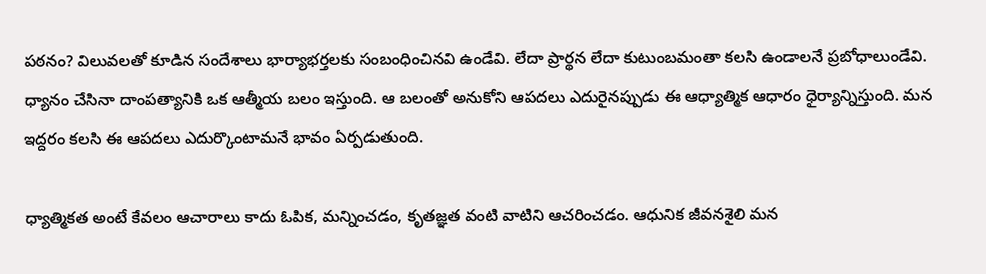పఠనం? విలువలతో కూడిన సందేశాలు భార్యాభర్తలకు సంబంధించినవి ఉండేవి. లేదా ప్రార్థన లేదా కుటుంబమంతా కలసి ఉండాలనే ప్రబోధాలుండేవి. ధ్యానం చేసినా దాంపత్యానికి ఒక ఆత్మీయ బలం ఇస్తుంది. ఆ బలంతో అనుకోని ఆపదలు ఎదురైనప్పుడు ఈ ఆధ్యాత్మిక ఆధారం ధైర్యాన్నిస్తుంది. మన ఇద్దరం కలసి ఈ ఆపదలు ఎదుర్కొంటామనే భావం ఏర్పడుతుంది.

ధ్యాత్మికత అంటే కేవలం ఆచారాలు కాదు ఓపిక, మన్నించడం, కృతజ్ఞత వంటి వాటిని ఆచరించడం. ఆధునిక జీవనశైలి మన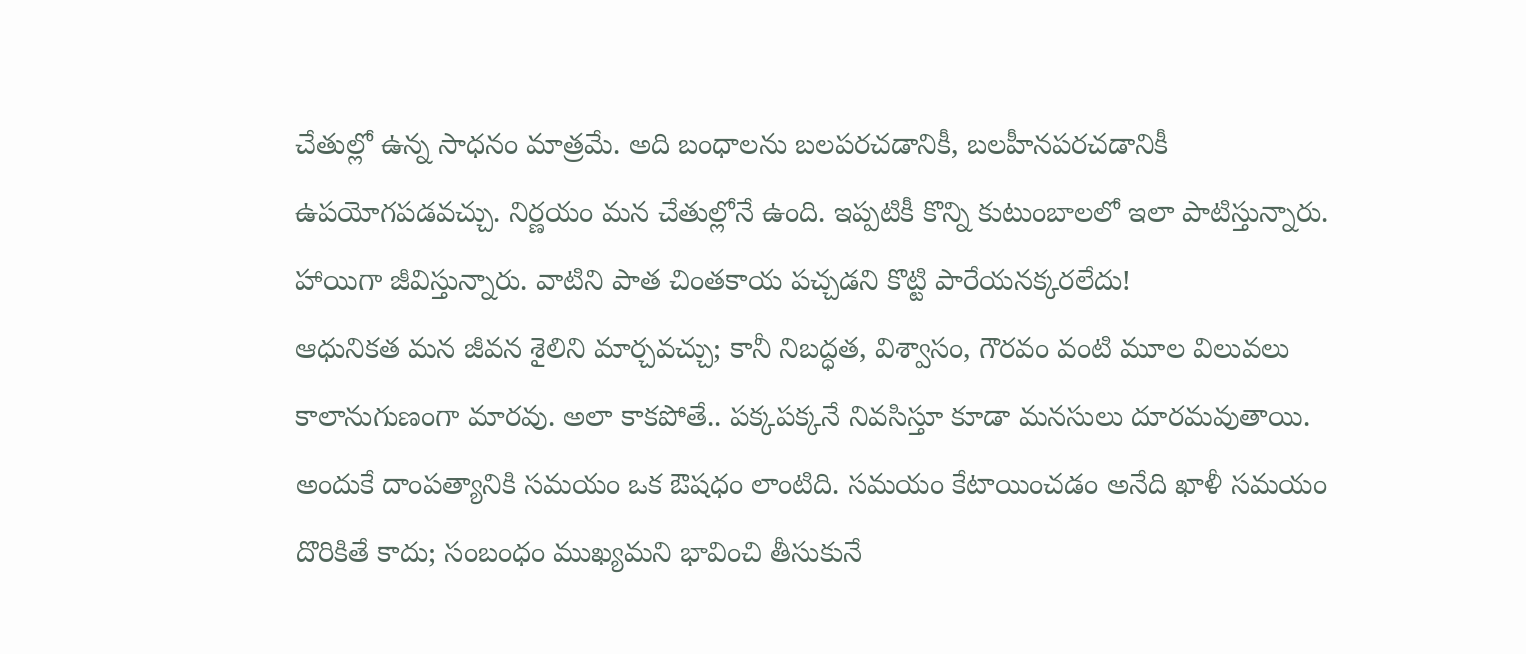చేతుల్లో ఉన్న సాధనం మాత్రమే. అది బంధాలను బలపరచడానికీ, బలహీనపరచడానికీ ఉపయోగపడవచ్చు. నిర్ణయం మన చేతుల్లోనే ఉంది. ఇప్పటికీ కొన్ని కుటుంబాలలో ఇలా పాటిస్తున్నారు. హాయిగా జీవిస్తున్నారు. వాటిని పాత చింతకాయ పచ్చడని కొట్టి పారేయనక్కరలేదు!
ఆధునికత మన జీవన శైలిని మార్చవచ్చు; కానీ నిబద్ధత, విశ్వాసం, గౌరవం వంటి మూల విలువలు కాలానుగుణంగా మారవు. అలా కాకపోతే.. పక్కపక్కనే నివసిస్తూ కూడా మనసులు దూరమవుతాయి. అందుకే దాంపత్యానికి సమయం ఒక ఔషధం లాంటిది. సమయం కేటాయించడం అనేది ఖాళీ సమయం దొరికితే కాదు; సంబంధం ముఖ్యమని భావించి తీసుకునే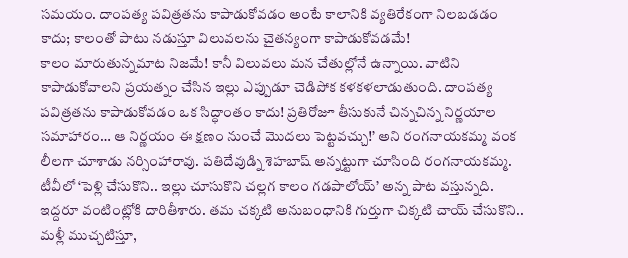సమయం. దాంపత్య పవిత్రతను కాపాడుకోవడం అంటే కాలానికి వ్యతిరేకంగా నిలబడడం కాదు; కాలంతో పాటు నడుస్తూ విలువలను చైతన్యంగా కాపాడుకోవడమే!
కాలం మారుతున్నమాట నిజమే! కానీ విలువలు మన చేతుల్లోనే ఉన్నాయి. వాటిని కాపాడుకోవాలని ప్రయత్నం చేసిన ఇల్లు ఎప్పుడూ చెడిపోక కళకళలాడుతుంది. దాంపత్య పవిత్రతను కాపాడుకోవడం ఒక సిద్ధాంతం కాదు! ప్రతిరోజూ తీసుకునే చిన్నచిన్న నిర్ణయాల సమాహారం… ఆ నిర్ణయం ఈ క్షణం నుంచే మొదలు పెట్టవచ్చు!’ అని రంగనాయకమ్మ వంక లీలగా చూశాడు నర్సింహారావు. పతిదేవుడ్ని శెహబాష్ అన్నట్టుగా చూసింది రంగనాయకమ్మ. టీవీలో ‘పెళ్లి చేసుకొని.. ఇల్లు చూసుకొని చల్లగ కాలం గడపాలోయ్’ అన్న పాట వస్తున్నది. ఇద్దరూ వంటింట్లోకి దారితీశారు. తమ చక్కటి అనుబంధానికి గుర్తుగా చిక్కటి చాయ్ చేసుకొని.. మళ్లీ ముచ్చటిస్తూ,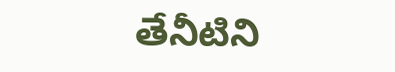తేనీటిని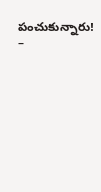పంచుకున్నారు!
–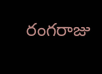రంగరాజు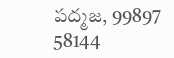పద్మజ, 99897 58144